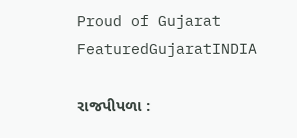Proud of Gujarat
FeaturedGujaratINDIA

રાજપીપળા :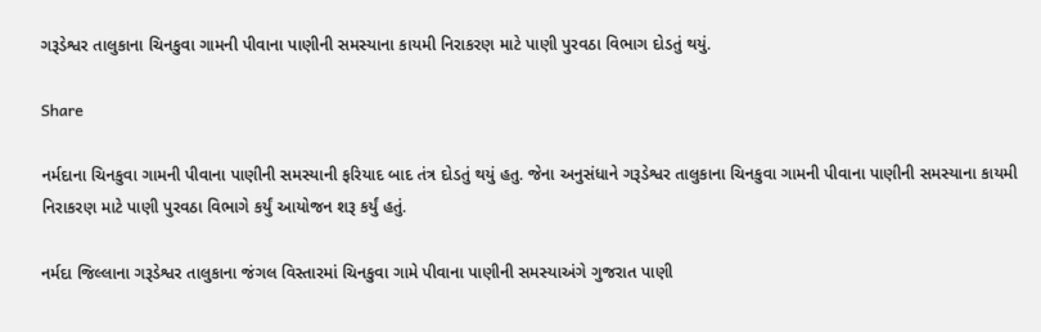ગરૂડેશ્વર તાલુકાના ચિનકુવા ગામની પીવાના પાણીની સમસ્યાના કાયમી નિરાકરણ માટે પાણી પુરવઠા વિભાગ દોડતું થયું.

Share

નર્મદાના ચિનકુવા ગામની પીવાના પાણીની સમસ્યાની ફરિયાદ બાદ તંત્ર દોડતું થયું હતુ. જેના અનુસંધાને ગરૂડેશ્વર તાલુકાના ચિનકુવા ગામની પીવાના પાણીની સમસ્યાના કાયમી નિરાકરણ માટે પાણી પુરવઠા વિભાગે કર્યું આયોજન શરૂ કર્યું હતું.

નર્મદા જિલ્લાના ગરૂડેશ્વર તાલુકાના જંગલ વિસ્તારમાં ચિનકુવા ગામે પીવાના પાણીની સમસ્યાઅંગે ગુજરાત પાણી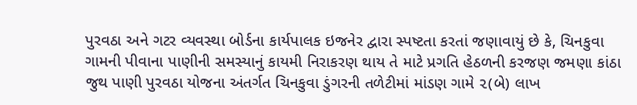પુરવઠા અને ગટર વ્યવસ્થા બોર્ડના કાર્યપાલક ઇજનેર દ્વારા સ્પષ્ટતા કરતાં જણાવાયું છે કે, ચિનકુવા ગામની પીવાના પાણીની સમસ્યાનું કાયમી નિરાકરણ થાય તે માટે પ્રગતિ હેઠળની કરજણ જમણા કાંઠા જુથ પાણી પુરવઠા યોજના અંતર્ગત ચિનકુવા ડુંગરની તળેટીમાં માંડણ ગામે ૨(બે) લાખ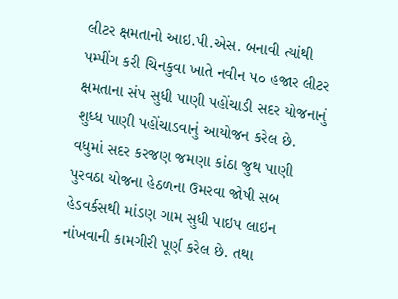લીટર ક્ષમતાનો આઇ.પી.એસ. બનાવી ત્યાંથી પમ્પીંગ કરી ચિનકુવા ખાતે નવીન ૫૦ હજાર લીટર ક્ષમતાના સંપ સુધી પાણી પહોંચાડી સદર યોજનાનું શુધ્ધ પાણી પહોંચાડવાનું આયોજન કરેલ છે. વધુમાં સદર કરજણ જમણા કાંઠા જુથ પાણી પુરવઠા યોજના હેઠળના ઉમરવા જોષી સબ હેડવર્કસથી માંડણ ગામ સુધી પાઇપ લાઇન નાંખવાની કામગીરી પૂર્ણ કરેલ છે. તથા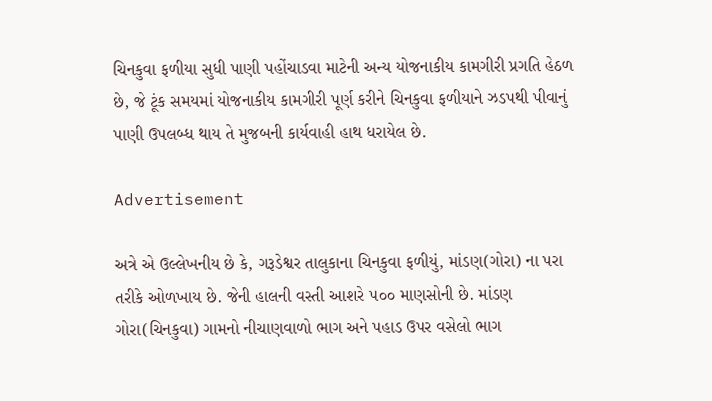ચિનકુવા ફળીયા સુધી પાણી પહોંચાડવા માટેની અન્ય યોજનાકીય કામગીરી પ્રગતિ હેઠળ છે, જે ટૂંક સમયમાં યોજનાકીય કામગીરી પૂર્ણ કરીને ચિનકુવા ફળીયાને ઝડપથી પીવાનું પાણી ઉપલબ્ધ થાય તે મુજબની કાર્યવાહી હાથ ધરાયેલ છે.

Advertisement

અત્રે એ ઉલ્લેખનીય છે કે, ગરૂડેશ્વર તાલુકાના ચિનકુવા ફળીયું, માંડણ(ગોરા) ના પરા તરીકે ઓળખાય છે. જેની હાલની વસ્તી આશરે ૫૦૦ માણસોની છે. માંડણ ગોરા(ચિનકુવા) ગામનો નીચાણવાળો ભાગ અને પહાડ ઉપર વસેલો ભાગ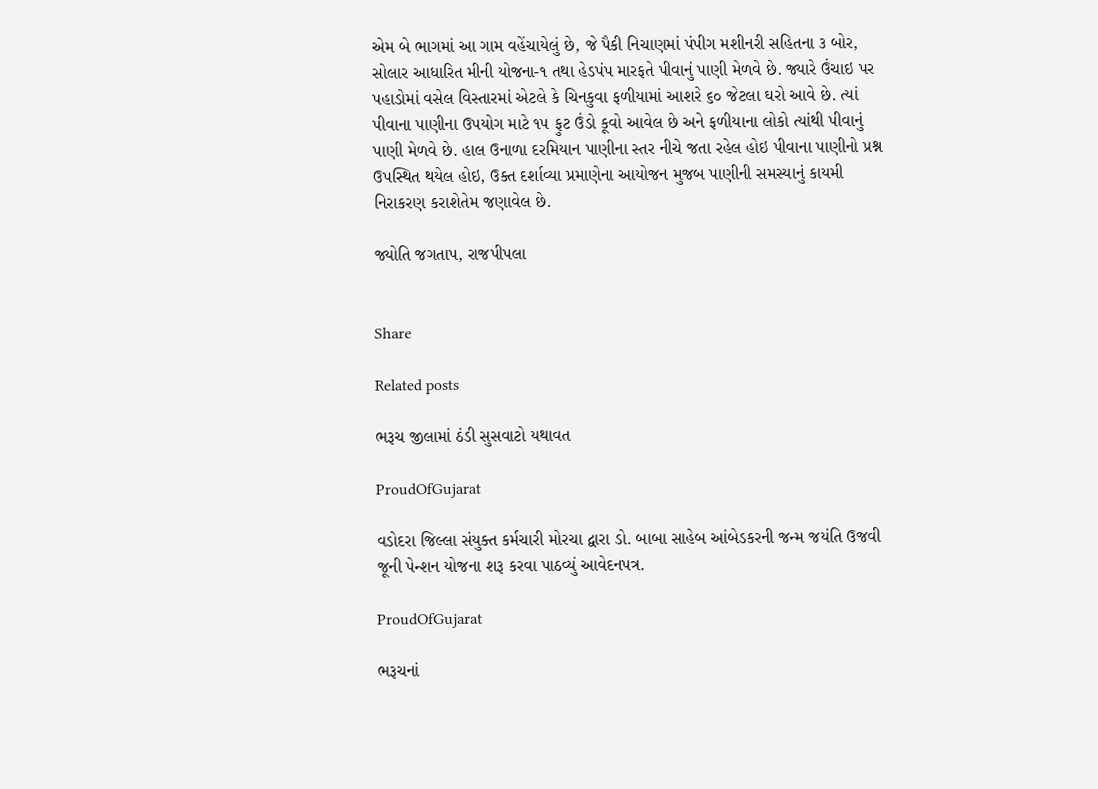એમ બે ભાગમાં આ ગામ વહેંચાયેલું છે, જે પૈકી નિચાણમાં પંપીગ મશીનરી સહિતના ૩ બોર, સોલાર આધારિત મીની યોજના-૧ તથા હેડપંપ મારફતે પીવાનું પાણી મેળવે છે. જ્યારે ઉંચાઇ પર પહાડોમાં વસેલ વિસ્તારમાં એટલે કે ચિનકુવા ફળીયામાં આશરે ૬૦ જેટલા ઘરો આવે છે. ત્યાં પીવાના પાણીના ઉપયોગ માટે ૧૫ ફુટ ઉંડો કૂવો આવેલ છે અને ફળીયાના લોકો ત્યાંથી પીવાનું પાણી મેળવે છે. હાલ ઉનાળા દરમિયાન પાણીના સ્તર નીચે જતા રહેલ હોઇ પીવાના પાણીનો પ્રશ્ન ઉપસ્થિત થયેલ હોઇ, ઉક્ત દર્શાવ્યા પ્રમાણેના આયોજન મુજબ પાણીની સમસ્યાનું કાયમી નિરાકરણ કરાશેતેમ જણાવેલ છે.

જ્યોતિ જગતાપ, રાજપીપલા


Share

Related posts

ભરૂચ જીલામાં ઠંડી સુસવાટો યથાવત

ProudOfGujarat

વડોદરા જિલ્લા સંયુક્ત કર્મચારી મોરચા દ્વારા ડો. બાબા સાહેબ આંબેડકરની જન્મ જયંતિ ઉજવી જૂની પેન્શન યોજના શરૂ કરવા પાઠવ્યું આવેદનપત્ર.

ProudOfGujarat

ભરૂચનાં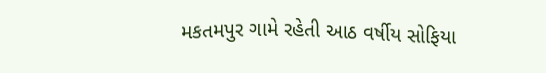મકતમપુર ગામે રહેતી આઠ વર્ષીય સોફિયા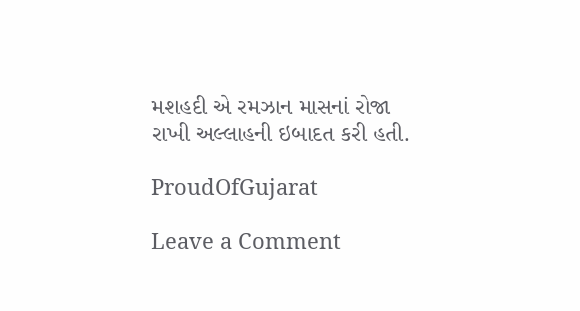મશહદી એ રમઝાન માસનાં રોજા રાખી અલ્લાહની ઇબાદત કરી હતી.

ProudOfGujarat

Leave a Comment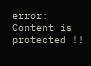error: Content is protected !!